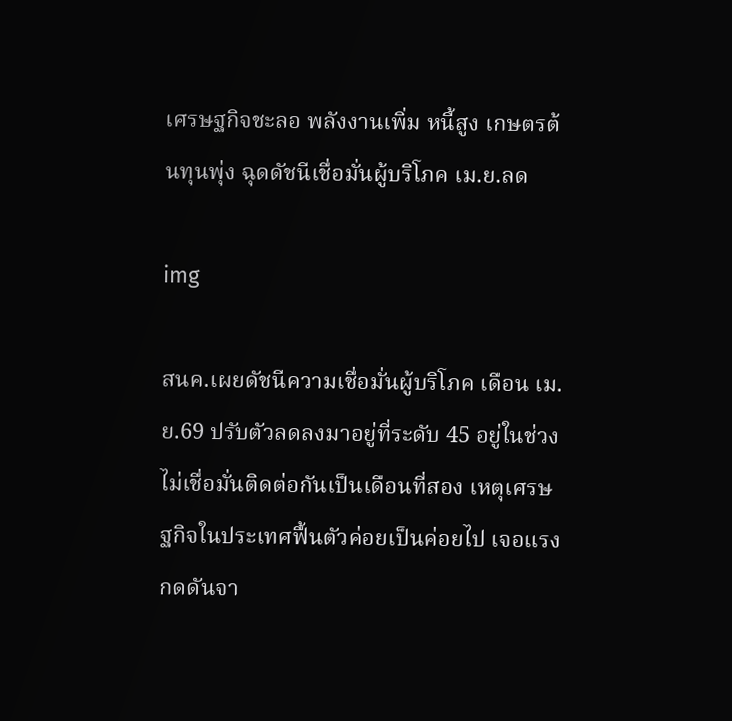เศรษฐกิจชะลอ พลังงานเพิ่ม หนี้สูง เกษตรต้นทุนพุ่ง ฉุดดัชนีเชื่อมั่นผู้บริโภค เม.ย.ลด

img

สนค.เผยดัชนีความเชื่อมั่นผู้บริโภค เดือน เม.ย.69 ปรับตัวลดลงมาอยู่ที่ระดับ 45 อยู่ในช่วงไม่เชื่อมั่นติดต่อกันเป็นเดือนที่สอง เหตุเศรษฐกิจในประเทศฟื้นตัวค่อยเป็นค่อยไป เจอแรงกดดันจา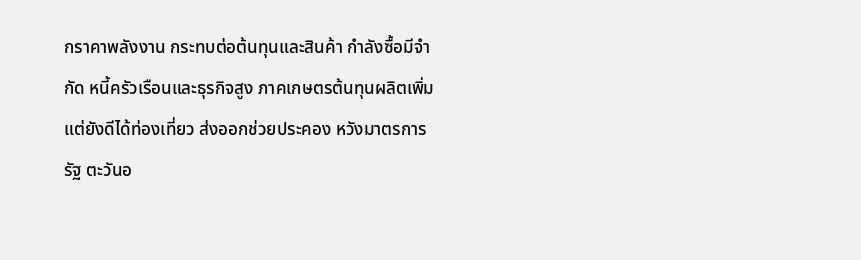กราคาพลังงาน กระทบต่อต้นทุนและสินค้า กำลังซื้อมีจำกัด หนี้ครัวเรือนและธุรกิจสูง ภาคเกษตรต้นทุนผลิตเพิ่ม แต่ยังดีได้ท่องเที่ยว ส่งออกช่วยประคอง หวังมาตรการรัฐ ตะวันอ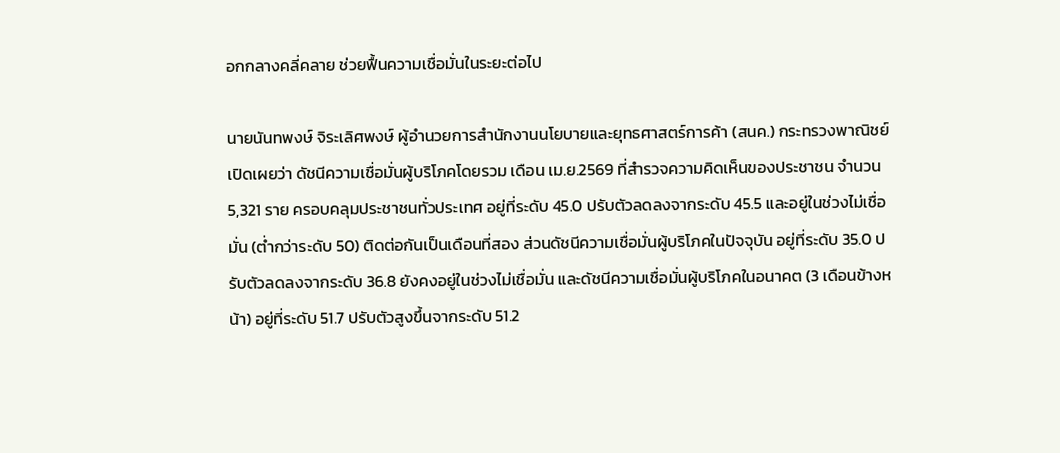อกกลางคลี่คลาย ช่วยฟื้นความเชื่อมั่นในระยะต่อไป

นายนันทพงษ์ จิระเลิศพงษ์ ผู้อำนวยการสำนักงานนโยบายและยุทธศาสตร์การค้า (สนค.) กระทรวงพาณิชย์ เปิดเผยว่า ดัชนีความเชื่อมั่นผู้บริโภคโดยรวม เดือน เม.ย.2569 ที่สำรวจความคิดเห็นของประชาชน จำนวน 5,321 ราย ครอบคลุมประชาชนทั่วประเทศ อยู่ที่ระดับ 45.0 ปรับตัวลดลงจากระดับ 45.5 และอยู่ในช่วงไม่เชื่อมั่น (ต่ำกว่าระดับ 50) ติดต่อกันเป็นเดือนที่สอง ส่วนดัชนีความเชื่อมั่นผู้บริโภคในปัจจุบัน อยู่ที่ระดับ 35.0 ปรับตัวลดลงจากระดับ 36.8 ยังคงอยู่ในช่วงไม่เชื่อมั่น และดัชนีความเชื่อมั่นผู้บริโภคในอนาคต (3 เดือนข้างหน้า) อยู่ที่ระดับ 51.7 ปรับตัวสูงขึ้นจากระดับ 51.2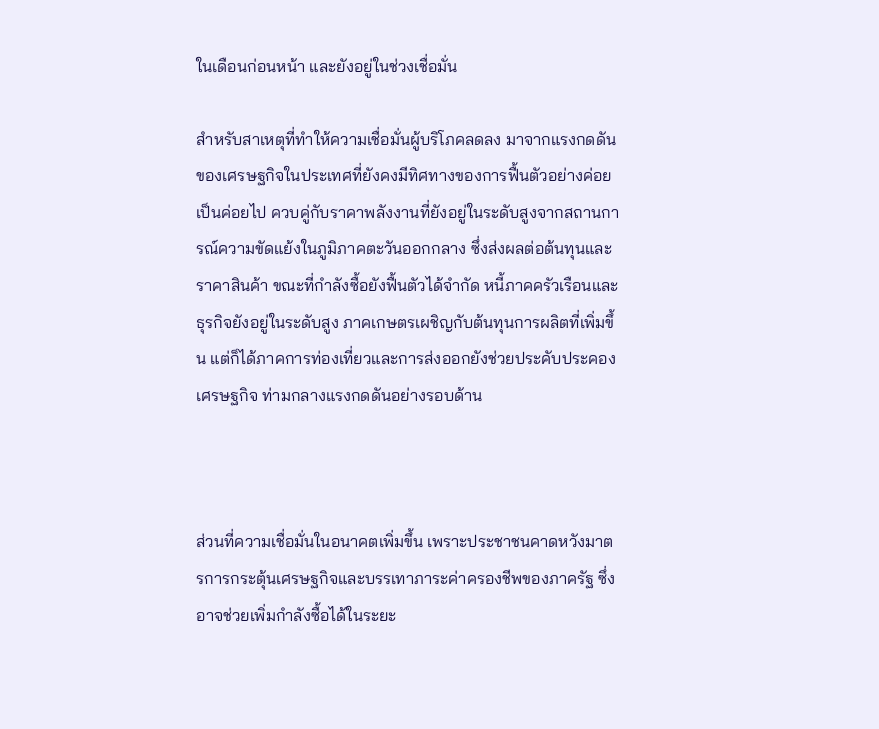ในเดือนก่อนหน้า และยังอยู่ในช่วงเชื่อมั่น

สำหรับสาเหตุที่ทำให้ความเชื่อมั่นผู้บริโภคลดลง มาจากแรงกดดันของเศรษฐกิจในประเทศที่ยังคงมีทิศทางของการฟื้นตัวอย่างค่อยเป็นค่อยไป ควบคู่กับราคาพลังงานที่ยังอยู่ในระดับสูงจากสถานการณ์ความขัดแย้งในภูมิภาคตะวันออกกลาง ซึ่งส่งผลต่อต้นทุนและราคาสินค้า ขณะที่กำลังซื้อยังฟื้นตัวได้จำกัด หนี้ภาคครัวเรือนและธุรกิจยังอยู่ในระดับสูง ภาคเกษตรเผชิญกับต้นทุนการผลิตที่เพิ่มขึ้น แต่ก็ได้ภาคการท่องเที่ยวและการส่งออกยังช่วยประคับประคองเศรษฐกิจ ท่ามกลางแรงกดดันอย่างรอบด้าน



ส่วนที่ความเชื่อมั่นในอนาคตเพิ่มขึ้น เพราะประชาชนคาดหวังมาตรการกระตุ้นเศรษฐกิจและบรรเทาภาระค่าครองชีพของภาครัฐ ซึ่งอาจช่วยเพิ่มกำลังซื้อได้ในระยะ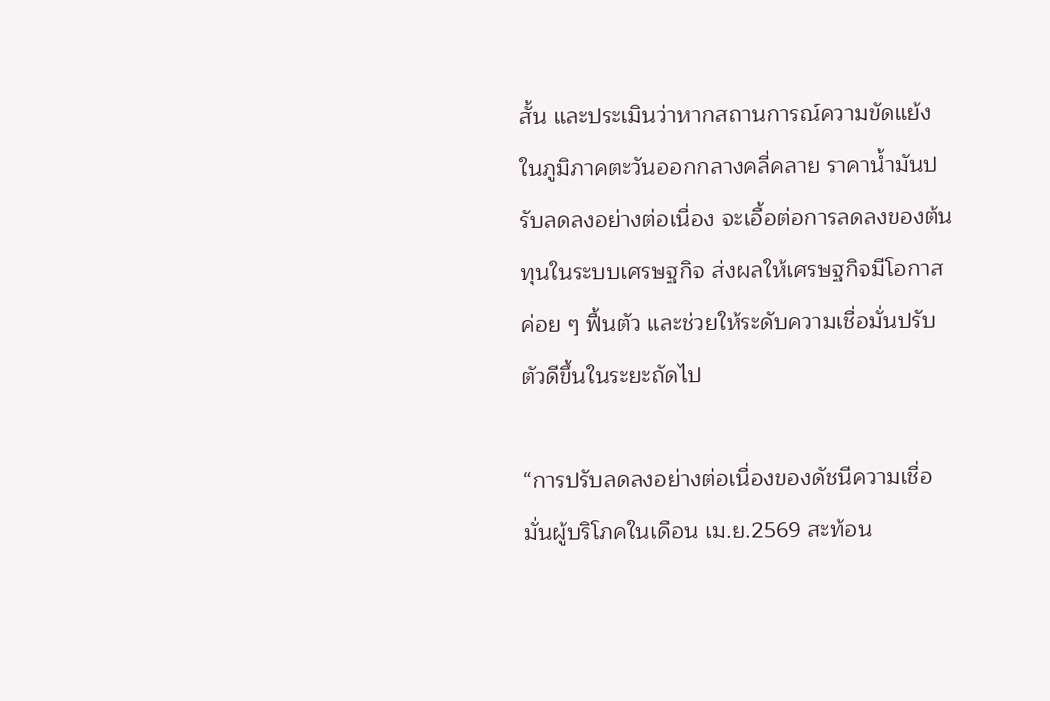สั้น และประเมินว่าหากสถานการณ์ความขัดแย้งในภูมิภาคตะวันออกกลางคลี่คลาย ราคาน้ำมันปรับลดลงอย่างต่อเนื่อง จะเอื้อต่อการลดลงของต้นทุนในระบบเศรษฐกิจ ส่งผลให้เศรษฐกิจมีโอกาสค่อย ๆ ฟื้นตัว และช่วยให้ระดับความเชื่อมั่นปรับตัวดีขึ้นในระยะถัดไป

“การปรับลดลงอย่างต่อเนื่องของดัชนีความเชื่อมั่นผู้บริโภคในเดือน เม.ย.2569 สะท้อน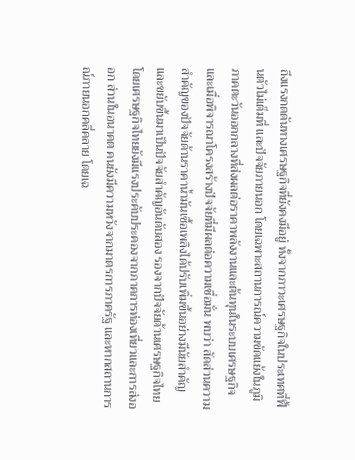ถึงแรงกดดันทางเศรษฐกิจที่ยังคงมีอยู่ ทั้งจากภาวะเศรษฐกิจในประเทศที่ฟื้นตัวไม่เต็มที่ และปัจจัยภายนอก โดยเฉพาะสถานการณ์ความขัดแย้งในภูมิภาคตะวันออกกลางที่ส่งผลต่อราคาพลังงานและต้นทุนในระบบเศรษฐกิจ และเมื่อพิจารณาโครงสร้างปัจจัยที่มีผลต่อความเชื่อมั่น พบว่า สัดส่วนความสำคัญของปัจจัยด้านราคาน้ำมันเชื้อเพลิงได้ปรับเพิ่มขึ้นอย่างมีนัยสำคัญ และขยับขึ้นมาเป็นปัจจัยสำคัญอันดับสอง รองจากปัจจัยด้านเศรษฐกิจไทย โดยเศรษฐกิจไทยยังมีแรงประคับประคองจากภาคการท่องเที่ยวและการส่งออก ส่วนในอนาคต คนยังมีความหวังจากมาตรการภาครัฐ และหากสถานการณ์ภายนอกคลี่คลาย โดยเฉ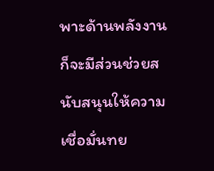พาะด้านพลังงาน ก็จะมีส่วนช่วยสนับสนุนให้ความเชื่อมั่นทย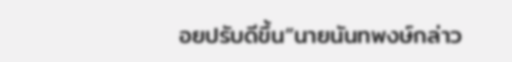อยปรับดีขึ้น”นายนันทพงษ์กล่าว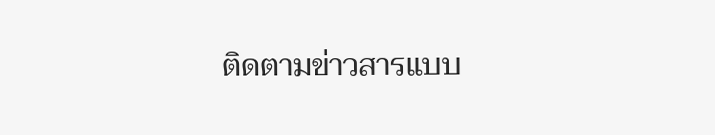ติดตามข่าวสารแบบ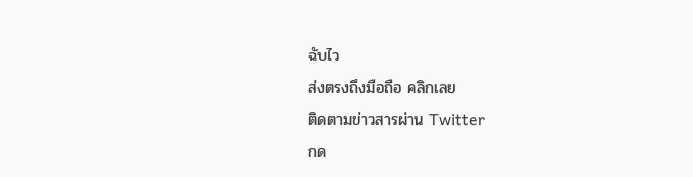ฉับไว
ส่งตรงถึงมือถือ คลิกเลย
ติดตามข่าวสารผ่าน Twitter
กด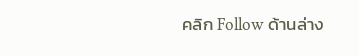คลิก Follow ด้านล่าง